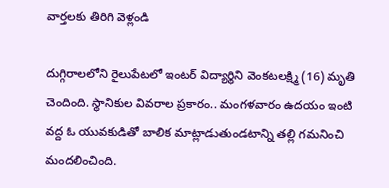వార్తలకు తిరిగి వెళ్లండి

దుగ్గిరాలలోని రైలుపేటలో ఇంటర్ విద్యార్థిని వెంకటలక్ష్మి (16) మృతి చెందింది. స్థానికుల వివరాల ప్రకారం.. మంగళవారం ఉదయం ఇంటి వద్ద ఓ యువకుడితో బాలిక మాట్లాడుతుండటాన్ని తల్లి గమనించి మందలించింది.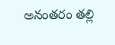అనంతరం తల్లి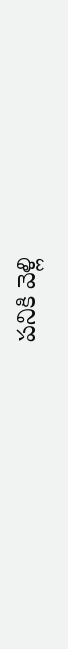పనికి వెళ్లి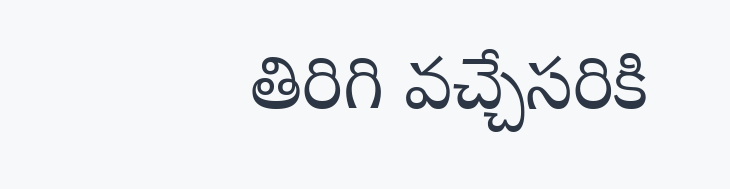తిరిగి వచ్చేసరికి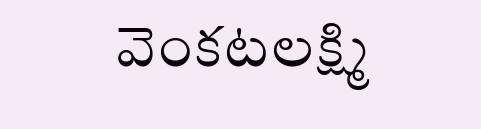వెంకటలక్ష్మి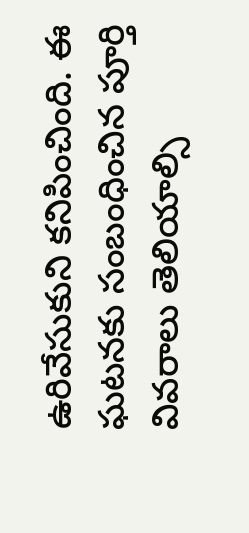ఉరివేసుకుని కనిపించింది. ఈ ఘటనకు సంబంధించిన పూర్తి వివరాలు తెలియాల్సి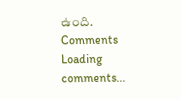ఉంది.
Comments
Loading comments...